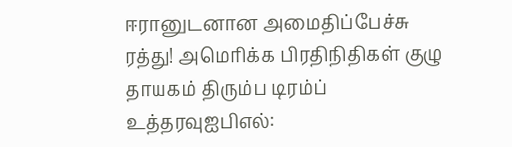ஈரானுடனான அமைதிப்பேச்சு ரத்து! அமெரிக்க பிரதிநிதிகள் குழு தாயகம் திரும்ப டிரம்ப் உத்தரவுஐபிஎல்: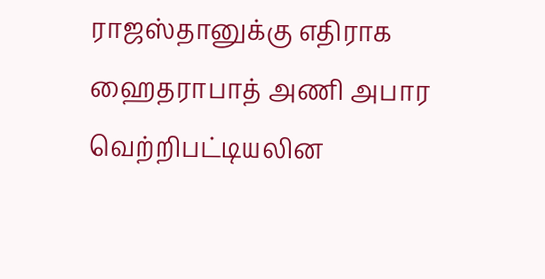ராஜஸ்தானுக்கு எதிராக ஹைதராபாத் அணி அபார வெற்றிபட்டியலின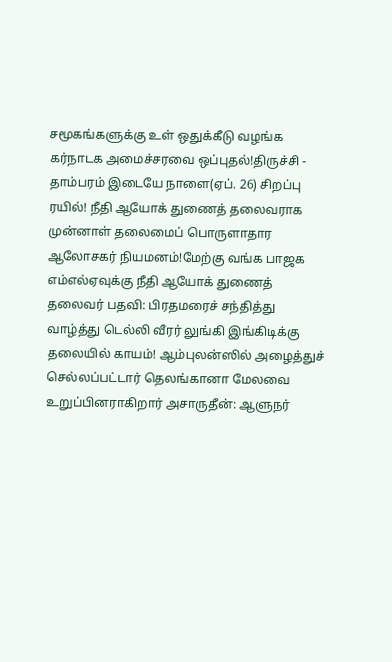சமூகங்களுக்கு உள் ஒதுக்கீடு வழங்க கர்நாடக அமைச்சரவை ஒப்புதல்!திருச்சி - தாம்பரம் இடையே நாளை(ஏப். 26) சிறப்பு ரயில்! நீதி ஆயோக் துணைத் தலைவராக முன்னாள் தலைமைப் பொருளாதார ஆலோசகர் நியமனம்!மேற்கு வங்க பாஜக எம்எல்ஏவுக்கு நீதி ஆயோக் துணைத் தலைவர் பதவி: பிரதமரைச் சந்தித்து வாழ்த்து டெல்லி வீரர் லுங்கி இங்கிடிக்கு தலையில் காயம்! ஆம்புலன்ஸில் அழைத்துச் செல்லப்பட்டார் தெலங்கானா மேலவை உறுப்பினராகிறார் அசாருதீன்: ஆளுநர்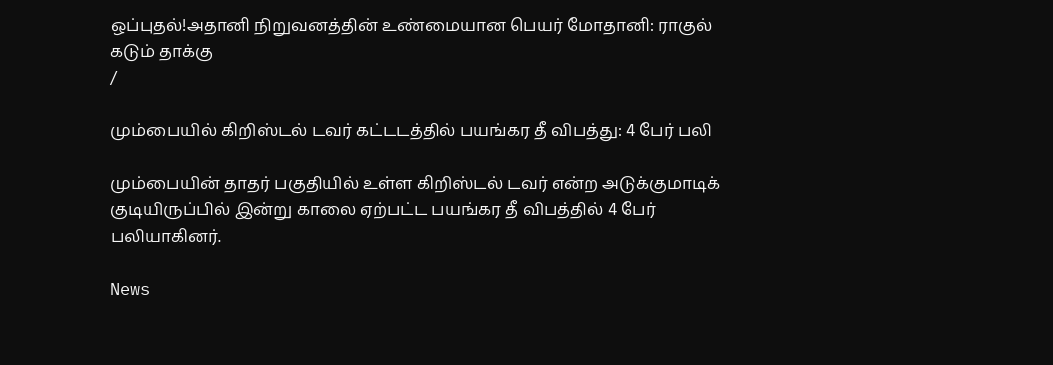ஒப்புதல்!அதானி நிறுவனத்தின் உண்மையான பெயர் மோதானி: ராகுல் கடும் தாக்கு
/

மும்பையில் கிறிஸ்டல் டவர் கட்டடத்தில் பயங்கர தீ விபத்து: 4 பேர் பலி

மும்பையின் தாதர் பகுதியில் உள்ள கிறிஸ்டல் டவர் என்ற அடுக்குமாடிக் குடியிருப்பில் இன்று காலை ஏற்பட்ட பயங்கர தீ விபத்தில் 4 பேர் பலியாகினர்.

News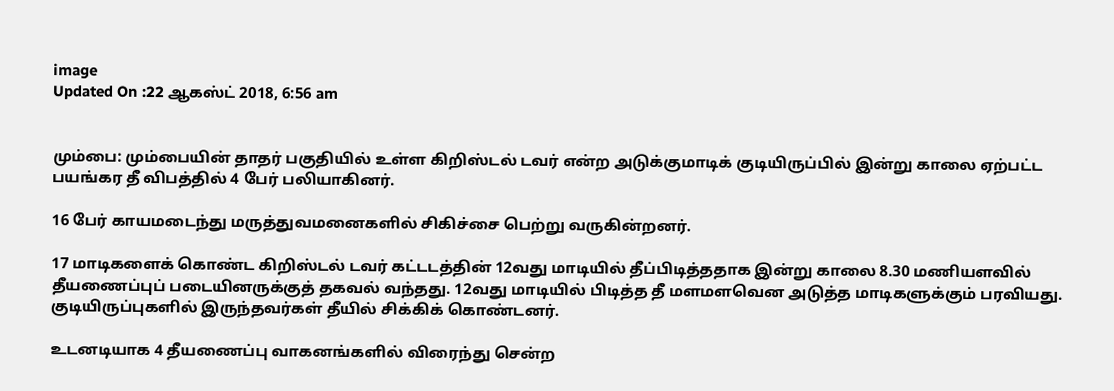image
Updated On :22 ஆகஸ்ட் 2018, 6:56 am


மும்பை: மும்பையின் தாதர் பகுதியில் உள்ள கிறிஸ்டல் டவர் என்ற அடுக்குமாடிக் குடியிருப்பில் இன்று காலை ஏற்பட்ட பயங்கர தீ விபத்தில் 4 பேர் பலியாகினர்.

16 பேர் காயமடைந்து மருத்துவமனைகளில் சிகிச்சை பெற்று வருகின்றனர்.

17 மாடிகளைக் கொண்ட கிறிஸ்டல் டவர் கட்டடத்தின் 12வது மாடியில் தீப்பிடித்ததாக இன்று காலை 8.30 மணியளவில் தீயணைப்புப் படையினருக்குத் தகவல் வந்தது. 12வது மாடியில் பிடித்த தீ மளமளவென அடுத்த மாடிகளுக்கும் பரவியது. குடியிருப்புகளில் இருந்தவர்கள் தீயில் சிக்கிக் கொண்டனர்.

உடனடியாக 4 தீயணைப்பு வாகனங்களில் விரைந்து சென்ற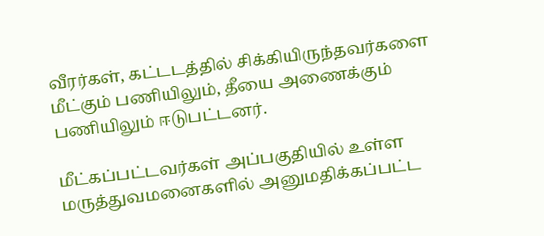வீரர்கள், கட்டடத்தில் சிக்கியிருந்தவர்களை மீட்கும் பணியிலும், தீயை அணைக்கும் பணியிலும் ஈடுபட்டனர்.

மீட்கப்பட்டவர்கள் அப்பகுதியில் உள்ள மருத்துவமனைகளில் அனுமதிக்கப்பட்ட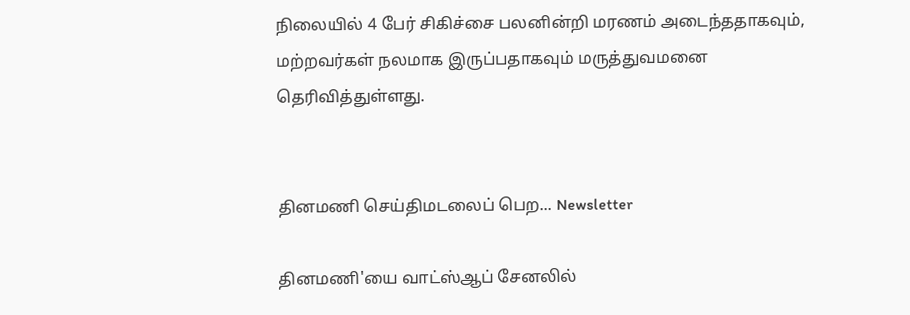நிலையில் 4 பேர் சிகிச்சை பலனின்றி மரணம் அடைந்ததாகவும், மற்றவர்கள் நலமாக இருப்பதாகவும் மருத்துவமனை தெரிவித்துள்ளது.


தினமணி செய்திமடலைப் பெற... Newsletter

தினமணி'யை வாட்ஸ்ஆப் சேனலில்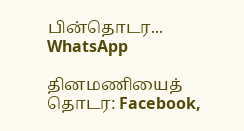பின்தொடர... WhatsApp

தினமணியைத் தொடர: Facebook,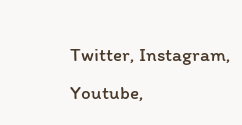Twitter, Instagram, Youtube,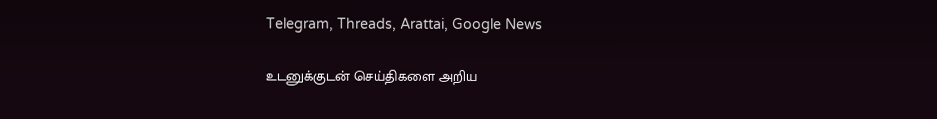Telegram, Threads, Arattai, Google News

உடனுக்குடன் செய்திகளை அறிய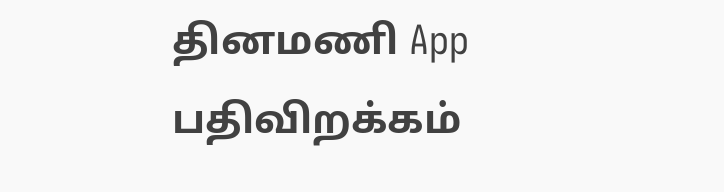தினமணி App பதிவிறக்கம்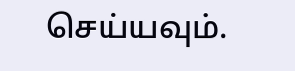செய்யவும்.